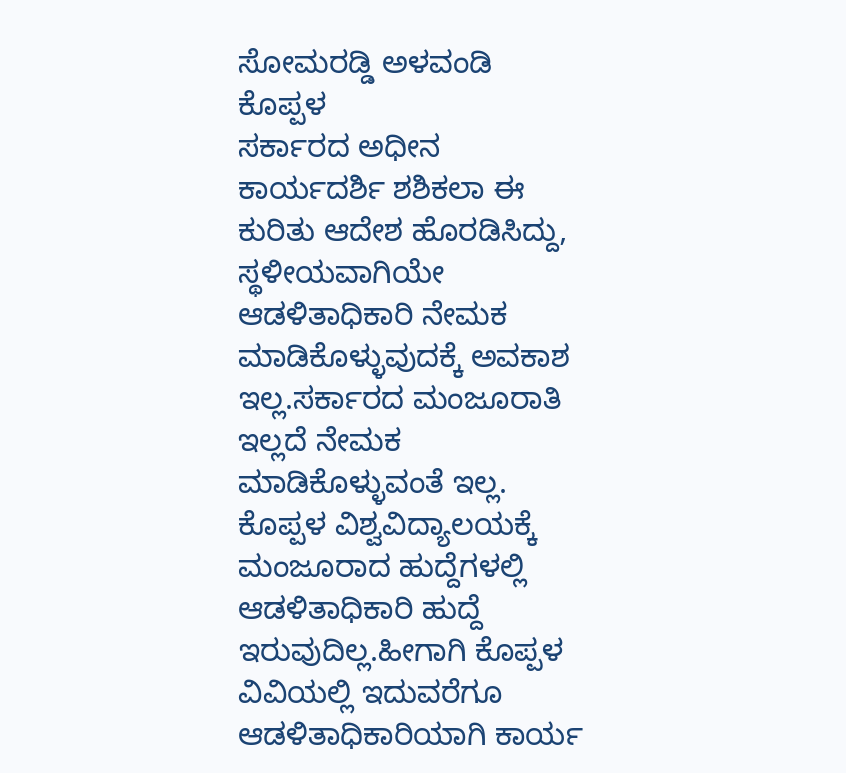ಸೋಮರಡ್ಡಿ ಅಳವಂಡಿ ಕೊಪ್ಪಳ
ಸರ್ಕಾರದ ಅಧೀನ ಕಾರ್ಯದರ್ಶಿ ಶಶಿಕಲಾ ಈ ಕುರಿತು ಆದೇಶ ಹೊರಡಿಸಿದ್ದು, ಸ್ಥಳೀಯವಾಗಿಯೇ ಆಡಳಿತಾಧಿಕಾರಿ ನೇಮಕ ಮಾಡಿಕೊಳ್ಳುವುದಕ್ಕೆ ಅವಕಾಶ ಇಲ್ಲ.ಸರ್ಕಾರದ ಮಂಜೂರಾತಿ ಇಲ್ಲದೆ ನೇಮಕ ಮಾಡಿಕೊಳ್ಳುವಂತೆ ಇಲ್ಲ. ಕೊಪ್ಪಳ ವಿಶ್ವವಿದ್ಯಾಲಯಕ್ಕೆ ಮಂಜೂರಾದ ಹುದ್ದೆಗಳಲ್ಲಿ ಆಡಳಿತಾಧಿಕಾರಿ ಹುದ್ದೆ ಇರುವುದಿಲ್ಲ.ಹೀಗಾಗಿ ಕೊಪ್ಪಳ ವಿವಿಯಲ್ಲಿ ಇದುವರೆಗೂ ಆಡಳಿತಾಧಿಕಾರಿಯಾಗಿ ಕಾರ್ಯ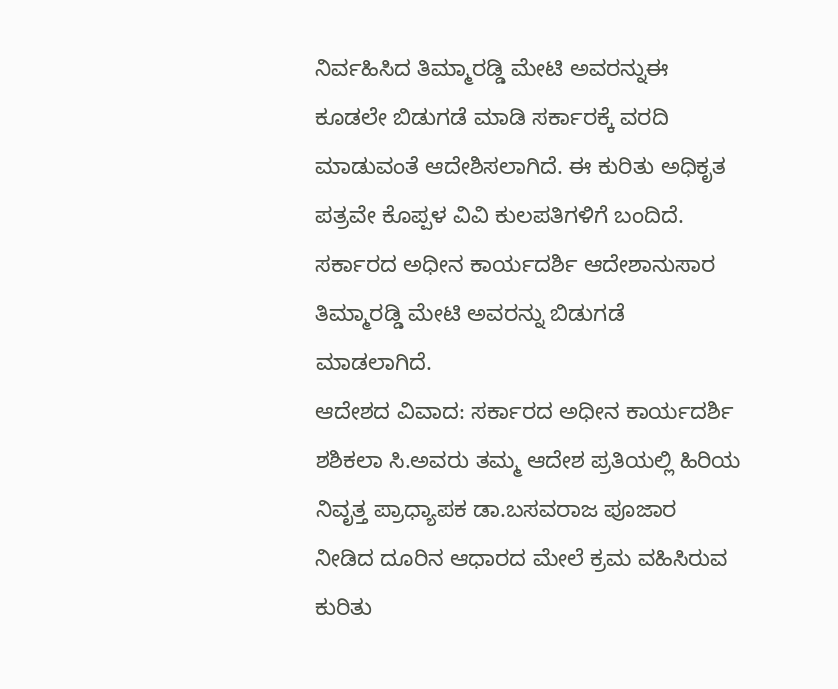ನಿರ್ವಹಿಸಿದ ತಿಮ್ಮಾರಡ್ಡಿ ಮೇಟಿ ಅವರನ್ನುಈ ಕೂಡಲೇ ಬಿಡುಗಡೆ ಮಾಡಿ ಸರ್ಕಾರಕ್ಕೆ ವರದಿ ಮಾಡುವಂತೆ ಆದೇಶಿಸಲಾಗಿದೆ. ಈ ಕುರಿತು ಅಧಿಕೃತ ಪತ್ರವೇ ಕೊಪ್ಪಳ ವಿವಿ ಕುಲಪತಿಗಳಿಗೆ ಬಂದಿದೆ. ಸರ್ಕಾರದ ಅಧೀನ ಕಾರ್ಯದರ್ಶಿ ಆದೇಶಾನುಸಾರ ತಿಮ್ಮಾರಡ್ಡಿ ಮೇಟಿ ಅವರನ್ನು ಬಿಡುಗಡೆ ಮಾಡಲಾಗಿದೆ.
ಆದೇಶದ ವಿವಾದ: ಸರ್ಕಾರದ ಅಧೀನ ಕಾರ್ಯದರ್ಶಿ ಶಶಿಕಲಾ ಸಿ.ಅವರು ತಮ್ಮ ಆದೇಶ ಪ್ರತಿಯಲ್ಲಿ ಹಿರಿಯ ನಿವೃತ್ತ ಪ್ರಾಧ್ಯಾಪಕ ಡಾ.ಬಸವರಾಜ ಪೂಜಾರ ನೀಡಿದ ದೂರಿನ ಆಧಾರದ ಮೇಲೆ ಕ್ರಮ ವಹಿಸಿರುವ ಕುರಿತು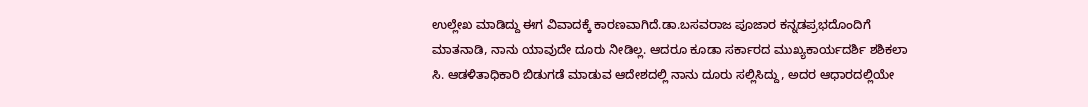ಉಲ್ಲೇಖ ಮಾಡಿದ್ದು ಈಗ ವಿವಾದಕ್ಕೆ ಕಾರಣವಾಗಿದೆ.ಡಾ.ಬಸವರಾಜ ಪೂಜಾರ ಕನ್ನಡಪ್ರಭದೊಂದಿಗೆ ಮಾತನಾಡಿ, ನಾನು ಯಾವುದೇ ದೂರು ನೀಡಿಲ್ಲ. ಆದರೂ ಕೂಡಾ ಸರ್ಕಾರದ ಮುಖ್ಯಕಾರ್ಯದರ್ಶಿ ಶಶಿಕಲಾ ಸಿ. ಆಡಳಿತಾಧಿಕಾರಿ ಬಿಡುಗಡೆ ಮಾಡುವ ಆದೇಶದಲ್ಲಿ ನಾನು ದೂರು ಸಲ್ಲಿಸಿದ್ದು, ಅದರ ಆಧಾರದಲ್ಲಿಯೇ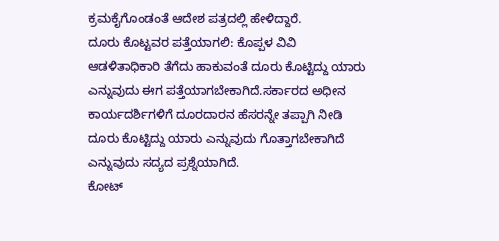ಕ್ರಮಕೈಗೊಂಡಂತೆ ಆದೇಶ ಪತ್ರದಲ್ಲಿ ಹೇಳಿದ್ದಾರೆ.
ದೂರು ಕೊಟ್ಟವರ ಪತ್ತೆಯಾಗಲಿ: ಕೊಪ್ಪಳ ವಿವಿ ಆಡಳಿತಾಧಿಕಾರಿ ತೆಗೆದು ಹಾಕುವಂತೆ ದೂರು ಕೊಟ್ಟಿದ್ದು ಯಾರು ಎನ್ನುವುದು ಈಗ ಪತ್ತೆಯಾಗಬೇಕಾಗಿದೆ.ಸರ್ಕಾರದ ಅಧೀನ ಕಾರ್ಯದರ್ಶಿಗಳಿಗೆ ದೂರದಾರನ ಹೆಸರನ್ನೇ ತಪ್ಪಾಗಿ ನೀಡಿ ದೂರು ಕೊಟ್ಟಿದ್ದು ಯಾರು ಎನ್ನುವುದು ಗೊತ್ತಾಗಬೇಕಾಗಿದೆ ಎನ್ನುವುದು ಸದ್ಯದ ಪ್ರಶ್ನೆಯಾಗಿದೆ.
ಕೋಟ್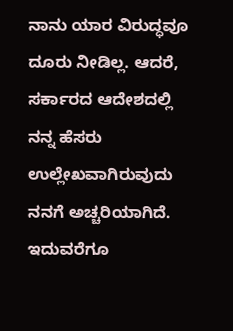ನಾನು ಯಾರ ವಿರುದ್ಧವೂ ದೂರು ನೀಡಿಲ್ಲ. ಆದರೆ, ಸರ್ಕಾರದ ಆದೇಶದಲ್ಲಿ ನನ್ನ ಹೆಸರು ಉಲ್ಲೇಖವಾಗಿರುವುದು ನನಗೆ ಅಚ್ಚರಿಯಾಗಿದೆ. ಇದುವರೆಗೂ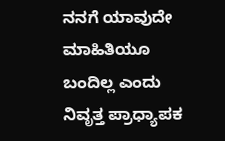ನನಗೆ ಯಾವುದೇ ಮಾಹಿತಿಯೂ ಬಂದಿಲ್ಲ ಎಂದು ನಿವೃತ್ತ ಪ್ರಾಧ್ಯಾಪಕ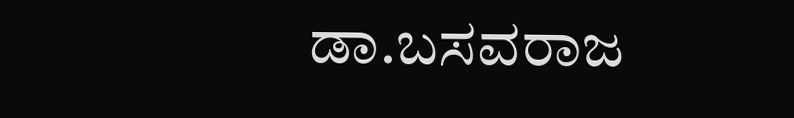ಡಾ.ಬಸವರಾಜ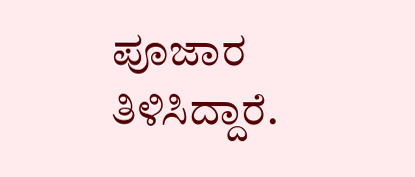ಪೂಜಾರ ತಿಳಿಸಿದ್ದಾರೆ.